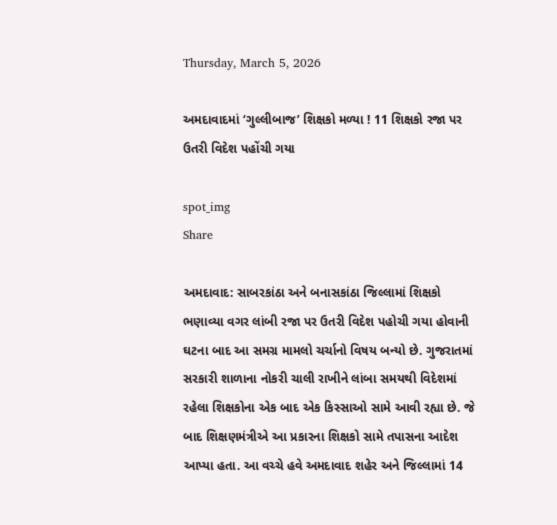Thursday, March 5, 2026

અમદાવાદમાં ‘ગુલ્લીબાજ’ શિક્ષકો મળ્યા ! 11 શિક્ષકો રજા પર ઉતરી વિદેશ પહોંચી ગયા

spot_img
Share

અમદાવાદ: સાબરકાંઠા અને બનાસકાંઠા જિલ્લામાં શિક્ષકો ભણાવ્યા વગર લાંબી રજા પર ઉતરી વિદેશ પહોચી ગયા હોવાની ઘટના બાદ આ સમગ્ર મામલો ચર્ચાનો વિષય બન્યો છે. ગુજરાતમાં સરકારી શાળાના નોકરી ચાલી રાખીને લાંબા સમયથી વિદેશમાં રહેલા શિક્ષકોના એક બાદ એક કિસ્સાઓ સામે આવી રહ્યા છે. જે બાદ શિક્ષણમંત્રીએ આ પ્રકારના શિક્ષકો સામે તપાસના આદેશ આપ્યા હતા. આ વચ્ચે હવે અમદાવાદ શહેર અને જિલ્લામાં 14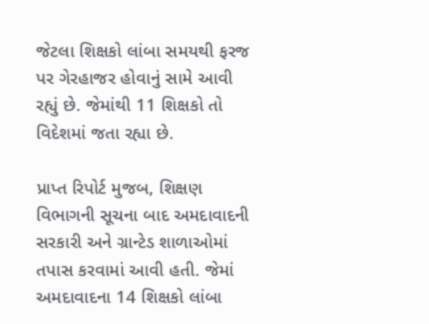જેટલા શિક્ષકો લાંબા સમયથી ફરજ પર ગેરહાજર હોવાનું સામે આવી રહ્યું છે. જેમાંથી 11 શિક્ષકો તો વિદેશમાં જતા રહ્યા છે.

પ્રાપ્ત રિપોર્ટ મુજબ, શિક્ષણ વિભાગની સૂચના બાદ અમદાવાદની સરકારી અને ગ્રાન્ટેડ શાળાઓમાં તપાસ કરવામાં આવી હતી. જેમાં અમદાવાદના 14 શિક્ષકો લાંબા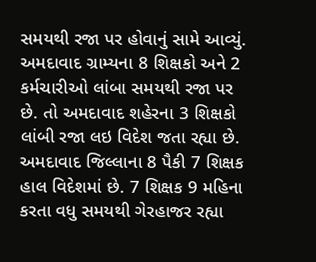સમયથી રજા પર હોવાનું સામે આવ્યું. અમદાવાદ ગ્રામ્યના 8 શિક્ષકો અને 2 કર્મચારીઓ લાંબા સમયથી રજા પર છે. તો અમદાવાદ શહેરના 3 શિક્ષકો લાંબી રજા લઇ વિદેશ જતા રહ્યા છે. અમદાવાદ જિલ્લાના 8 પૈકી 7 શિક્ષક હાલ વિદેશમાં છે. 7 શિક્ષક 9 મહિના કરતા વધુ સમયથી ગેરહાજર રહ્યા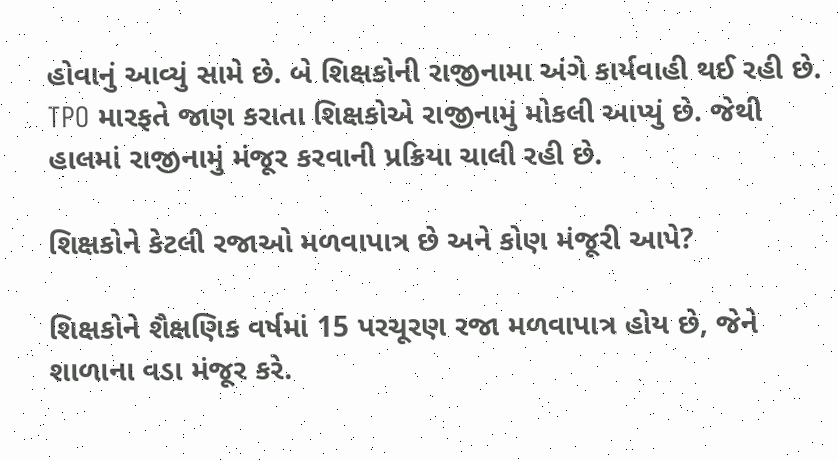હોવાનું આવ્યું સામે છે. બે શિક્ષકોની રાજીનામા અંગે કાર્યવાહી થઈ રહી છે. TPO મારફતે જાણ કરાતા શિક્ષકોએ રાજીનામું મોકલી આપ્યું છે. જેથી હાલમાં રાજીનામું મંજૂર કરવાની પ્રક્રિયા ચાલી રહી છે.

શિક્ષકોને કેટલી રજાઓ મળવાપાત્ર છે અને કોણ મંજૂરી આપે?

શિક્ષકોને શૈક્ષણિક વર્ષમાં 15 પરચૂરણ રજા મળવાપાત્ર હોય છે, જેને શાળાના વડા મંજૂર કરે.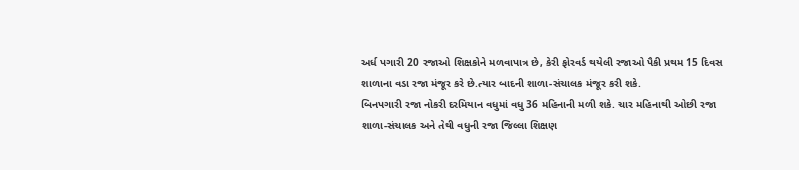અર્ધ પગારી 20 રજાઓ શિક્ષકોને મળવાપાત્ર છે, કેરી ફોરવર્ડ થયેલી રજાઓ પૈકી પ્રથમ 15 દિવસ શાળાના વડા રજા મંજૂર કરે છે.ત્યાર બાદની શાળા-સંચાલક મંજૂર કરી શકે.
બિનપગારી રજા નોકરી દરમિયાન વધુમાં વધુ 36 મહિનાની મળી શકે. ચાર મહિનાથી ઓછી રજા શાળા-સંચાલક અને તેથી વધુની રજા જિલ્લા શિક્ષણ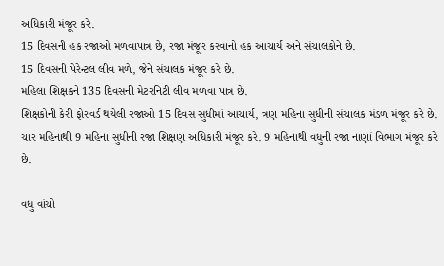અધિકારી મંજૂર કરે.
15 દિવસની હક રજાઓ મળવાપાત્ર છે, રજા મંજૂર કરવાનો હક આચાર્ય અને સંચાલકોને છે.
15 દિવસની પેરેન્ટલ લીવ મળે, જેને સંચાલક મંજૂર કરે છે.
મહિલા શિક્ષકને 135 દિવસની મેટરનિટી લીવ મળવા પાત્ર છે.
શિક્ષકોની કેરી ફોરવર્ડ થયેલી રજાઓ 15 દિવસ સુધીમાં આચાર્ય, ત્રણ મહિના સુધીની સંચાલક મંડળ મંજૂર કરે છે. ચાર મહિનાથી 9 મહિના સુધીની રજા શિક્ષણ અધિકારી મંજૂર કરે. 9 મહિનાથી વધુની રજા નાણાં વિભાગ મંજૂર કરે છે.

વધુ વાંચો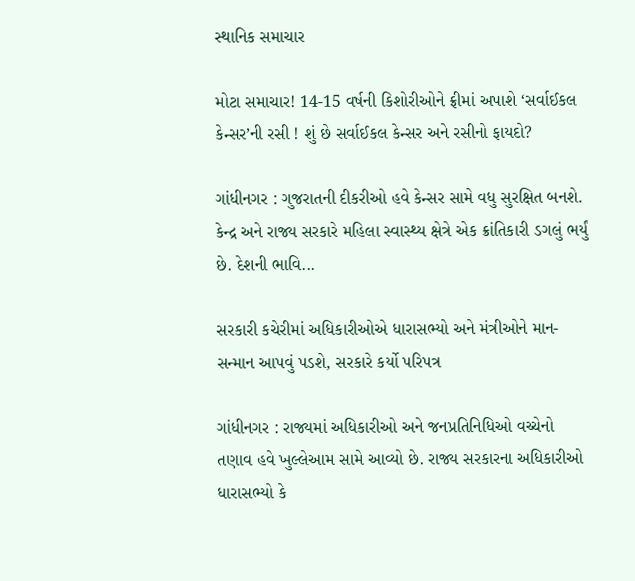સ્થાનિક સમાચાર

મોટા સમાચાર! 14-15 વર્ષની કિશોરીઓને ફ્રીમાં અપાશે ‘સર્વાઈકલ કેન્સર’ની રસી ! શું છે સર્વાઈકલ કેન્સર અને રસીનો ફાયદો?

ગાંધીનગર : ગુજરાતની દીકરીઓ હવે કેન્સર સામે વધુ સુરક્ષિત બનશે. કેન્દ્ર અને રાજ્ય સરકારે મહિલા સ્વાસ્થ્ય ક્ષેત્રે એક ક્રાંતિકારી ડગલું ભર્યું છે. દેશની ભાવિ...

સરકારી કચેરીમાં અધિકારીઓએ ધારાસભ્યો અને મંત્રીઓને માન-સન્માન આપવું પડશે, સરકારે કર્યો પરિપત્ર

ગાંધીનગર : રાજ્યમાં અધિકારીઓ અને જનપ્રતિનિધિઓ વચ્ચેનો તણાવ હવે ખુલ્લેઆમ સામે આવ્યો છે. રાજ્ય સરકારના અધિકારીઓ ધારાસભ્યો કે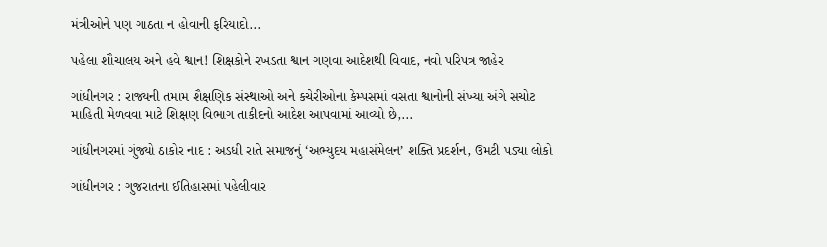મંત્રીઓને પણ ગાઠતા ન હોવાની ફરિયાદો...

પહેલા શૌચાલય અને હવે શ્વાન! શિક્ષકોને રખડતા શ્વાન ગણવા આદેશથી વિવાદ, નવો પરિપત્ર જાહેર

ગાંધીનગર : રાજ્યની તમામ શૈક્ષણિક સંસ્થાઓ અને કચેરીઓના કેમ્પસમાં વસતા શ્વાનોની સંખ્યા અંગે સચોટ માહિતી મેળવવા માટે શિક્ષણ વિભાગ તાકીદનો આદેશ આપવામાં આવ્યો છે,...

ગાંધીનગરમાં ગુંજ્યો ઠાકોર નાદ : અડધી રાતે સમાજનું ‘અભ્યુદય મહાસંમેલન’ શક્તિ પ્રદર્શન, ઉમટી પડ્યા લોકો

ગાંધીનગર : ગુજરાતના ઈતિહાસમાં પહેલીવાર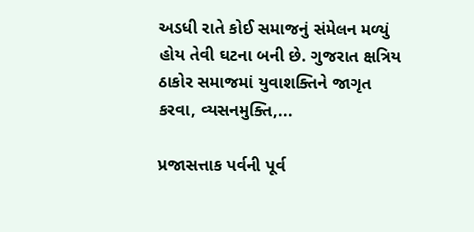અડધી રાતે કોઈ સમાજનું સંમેલન મળ્યું હોય તેવી ઘટના બની છે. ગુજરાત ક્ષત્રિય ઠાકોર સમાજમાં યુવાશક્તિને જાગૃત કરવા, વ્યસનમુક્તિ,...

પ્રજાસત્તાક પર્વની પૂર્વ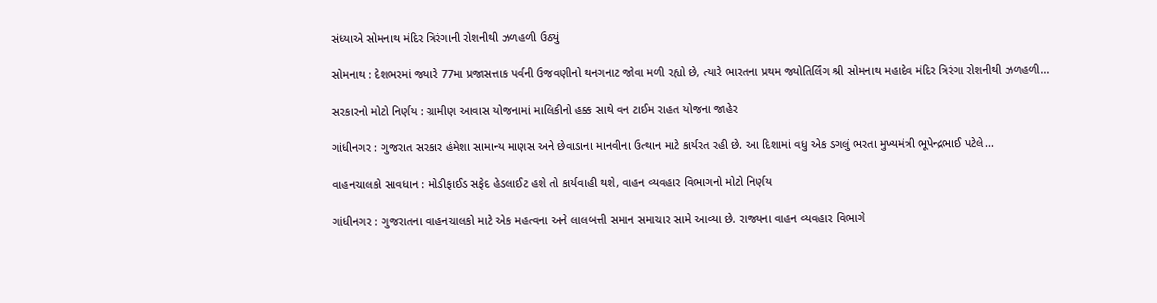સંધ્યાએ સોમનાથ મંદિર ત્રિરંગાની રોશનીથી ઝળહળી ઉઠ્યું

સોમનાથ : દેશભરમાં જ્યારે 77મા પ્રજાસત્તાક પર્વની ઉજવણીનો થનગનાટ જોવા મળી રહ્યો છે, ત્યારે ભારતના પ્રથમ જ્યોતિર્લિંગ શ્રી સોમનાથ મહાદેવ મંદિર ત્રિરંગા રોશનીથી ઝળહળી...

સરકારનો મોટો નિર્ણય : ગ્રામીણ આવાસ યોજનામાં માલિકીનો હક્ક સાથે વન ટાઈમ રાહત યોજના જાહેર

ગાંધીનગર : ગુજરાત સરકાર હંમેશા સામાન્ય માણસ અને છેવાડાના માનવીના ઉત્થાન માટે કાર્યરત રહી છે. આ દિશામાં વધુ એક ડગલું ભરતા મુખ્યમંત્રી ભૂપેન્દ્રભાઈ પટેલે...

વાહનચાલકો સાવધાન : મોડીફાઈડ સફેદ હેડલાઈટ હશે તો કાર્યવાહી થશે, વાહન વ્યવહાર વિભાગનો મોટો નિર્ણય

ગાંધીનગર : ગુજરાતના વાહનચાલકો માટે એક મહત્વના અને લાલબત્તી સમાન સમાચાર સામે આવ્યા છે. રાજ્યના વાહન વ્યવહાર વિભાગે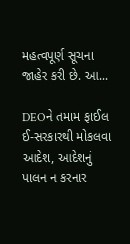મહત્વપૂર્ણ સૂચના જાહેર કરી છે. આ...

DEOને તમામ ફાઈલ ઈ-સરકારથી મોકલવા આદેશ, આદેશનું પાલન ન કરનાર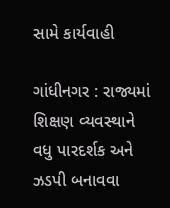સામે કાર્યવાહી

ગાંધીનગર : રાજ્યમાં શિક્ષણ વ્યવસ્થાને વધુ પારદર્શક અને ઝડપી બનાવવા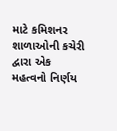માટે કમિશનર શાળાઓની કચેરી દ્વારા એક મહત્વનો નિર્ણય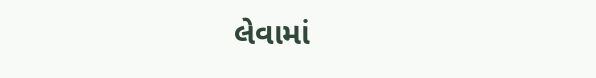લેવામાં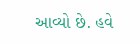આવ્યો છે. હવે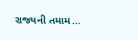રાજ્યની તમામ...